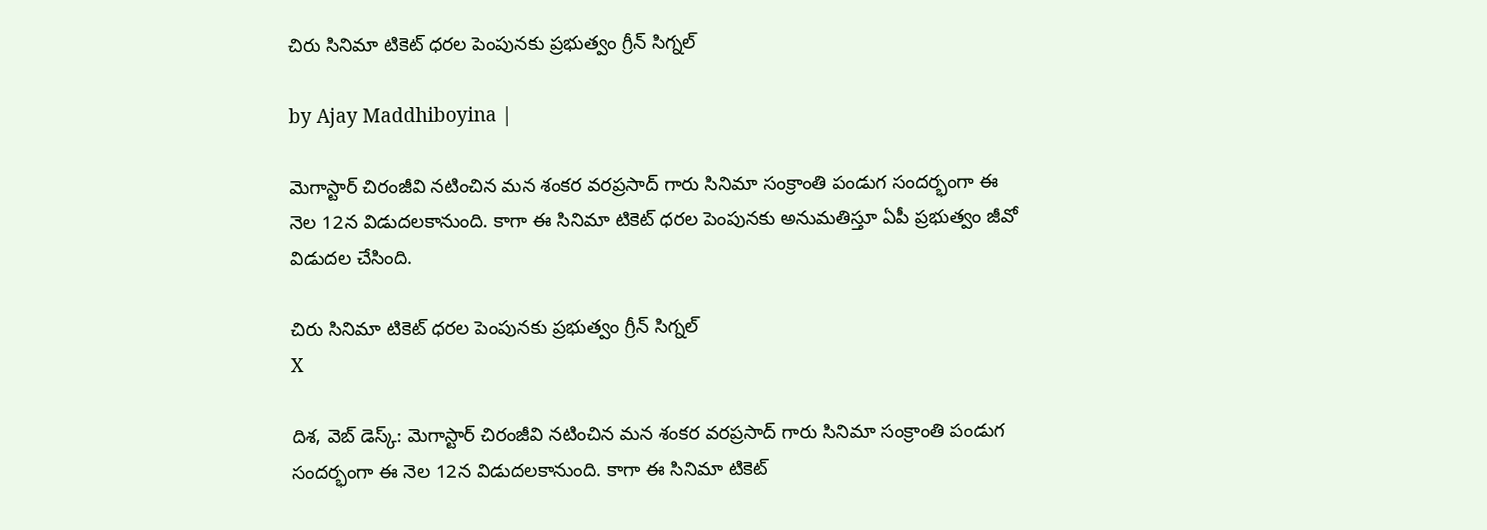చిరు సినిమా టికెట్ ధరల పెంపునకు ప్రభుత్వం గ్రీన్ సిగ్నల్

by Ajay Maddhiboyina |

మెగాస్టార్ చిరంజీవి నటించిన మన శంకర వరప్రసాద్ గారు సినిమా సంక్రాంతి పండుగ సందర్భంగా ఈ నెల 12న విడుదలకానుంది. కాగా ఈ సినిమా టికెట్ ధరల పెంపునకు అనుమతిస్తూ ఏపీ ప్రభుత్వం జీవో విడుదల చేసింది.

చిరు సినిమా టికెట్ ధరల పెంపునకు ప్రభుత్వం గ్రీన్ సిగ్నల్
X

దిశ, వెబ్ డెస్క్: మెగాస్టార్ చిరంజీవి నటించిన మన శంకర వరప్రసాద్ గారు సినిమా సంక్రాంతి పండుగ సందర్భంగా ఈ నెల 12న విడుదలకానుంది. కాగా ఈ సినిమా టికెట్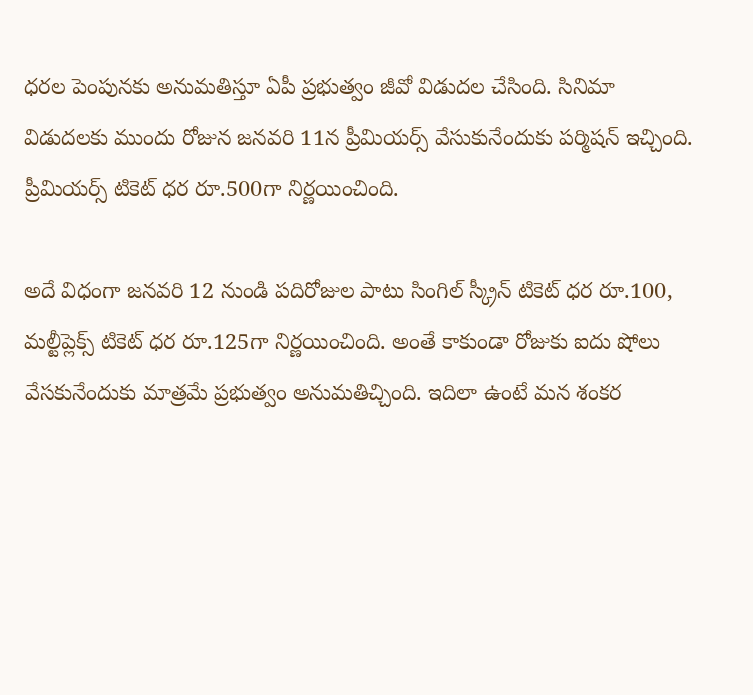ధరల పెంపునకు అనుమతిస్తూ ఏపీ ప్రభుత్వం జీవో విడుదల చేసింది. సినిమా విడుదలకు ముందు రోజున జనవరి 11న ప్రీమియర్స్ వేసుకునేందుకు పర్మిషన్ ఇచ్చింది. ప్రీమియర్స్ టికెట్ ధర రూ.500గా నిర్ణయించింది.

అదే విధంగా జనవరి 12 నుండి పదిరోజుల పాటు సింగిల్ స్క్రీన్ టికెట్ ధర రూ.100, మల్టీప్లెక్స్ టికెట్ ధర రూ.125గా నిర్ణయించింది. అంతే కాకుండా రోజుకు ఐదు షోలు వేసకునేందుకు మాత్రమే ప్రభుత్వం అనుమతిచ్చింది. ఇదిలా ఉంటే మన శంకర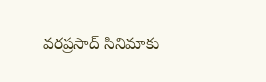వరప్రసాద్ సినిమాకు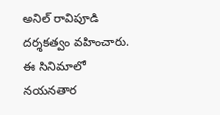అనిల్ రావిపూడి దర్శకత్వం వహించారు. ఈ సినిమాలో నయనతార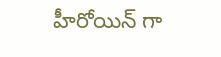హీరోయిన్ గా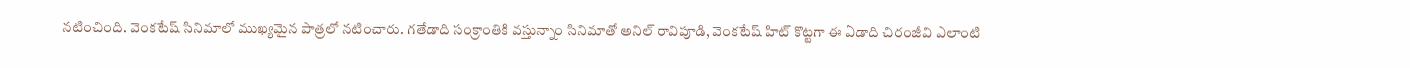నటించింది. వెంకటేష్ సినిమాలో ముఖ్యమైన పాత్రలో నటించారు. గతేడాది సంక్రాంతికి వస్తున్నాం సినిమాతో అనిల్ రావిపూడి, వెంకటేష్ హిట్ కొట్టగా ఈ ఏడాది చిరంజీవి ఎలాంటి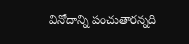వినోదాన్ని పంచుతారన్నది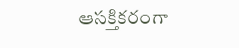ఆసక్తికరంగా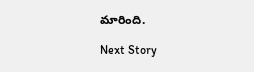మారింది.

Next Story